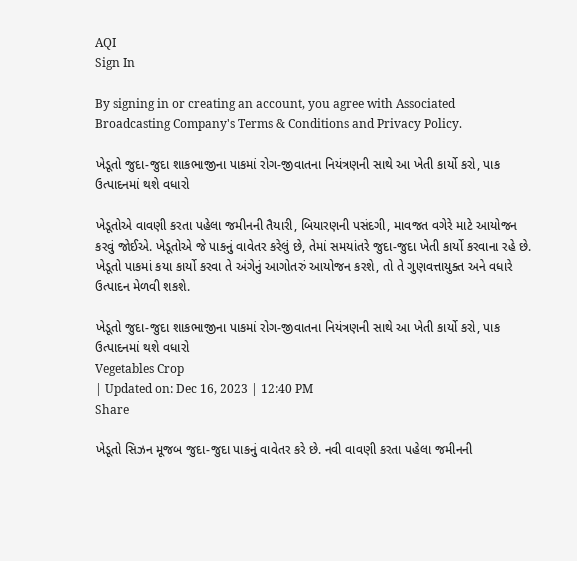AQI
Sign In

By signing in or creating an account, you agree with Associated Broadcasting Company's Terms & Conditions and Privacy Policy.

ખેડૂતો જુદા-જુદા શાકભાજીના પાકમાં રોગ-જીવાતના નિયંત્રણની સાથે આ ખેતી કાર્યો કરો, પાક ઉત્પાદનમાં થશે વધારો

ખેડૂતોએ વાવણી કરતા પહેલા જમીનની તૈયારી, બિયારણની પસંદગી, માવજત વગેરે માટે આયોજન કરવું જોઈએ. ખેડૂતોએ જે પાકનું વાવેતર કરેલું છે, તેમાં સમયાંતરે જુદા-જુદા ખેતી કાર્યો કરવાના રહે છે. ખેડૂતો પાકમાં કયા કાર્યો કરવા તે અંગેનું આગોતરું આયોજન કરશે, તો તે ગુણવત્તાયુક્ત અને વધારે ઉત્પાદન મેળવી શકશે.

ખેડૂતો જુદા-જુદા શાકભાજીના પાકમાં રોગ-જીવાતના નિયંત્રણની સાથે આ ખેતી કાર્યો કરો, પાક ઉત્પાદનમાં થશે વધારો
Vegetables Crop
| Updated on: Dec 16, 2023 | 12:40 PM
Share

ખેડૂતો સિઝન મૂજબ જુદા-જુદા પાકનું વાવેતર કરે છે. નવી વાવણી કરતા પહેલા જમીનની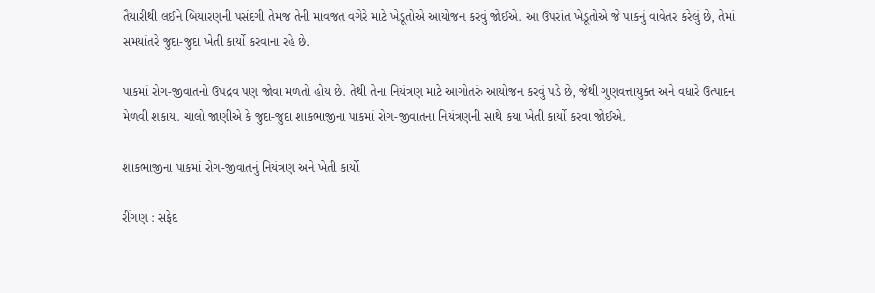તૈયારીથી લઈને બિયારણની પસંદગી તેમજ તેની માવજત વગેરે માટે ખેડૂતોએ આયોજન કરવું જોઈએ. આ ઉપરાંત ખેડૂતોએ જે પાકનું વાવેતર કરેલું છે, તેમાં સમયાંતરે જુદા-જુદા ખેતી કાર્યો કરવાના રહે છે.

પાકમાં રોગ-જીવાતનો ઉપદ્રવ પણ જોવા મળતો હોય છે. તેથી તેના નિયંત્રણ માટે આગોતરું આયોજન કરવું પડે છે, જેથી ગુણવત્તાયુક્ત અને વધારે ઉત્પાદન મેળવી શકાય. ચાલો જાણીએ કે જુદા-જુદા શાકભાજીના પાકમાં રોગ-જીવાતના નિયંત્રણની સાથે કયા ખેતી કાર્યો કરવા જોઈએ.

શાકભાજીના પાકમાં રોગ-જીવાતનું નિયંત્રણ અને ખેતી કાર્યો

રીંગણ : સફેદ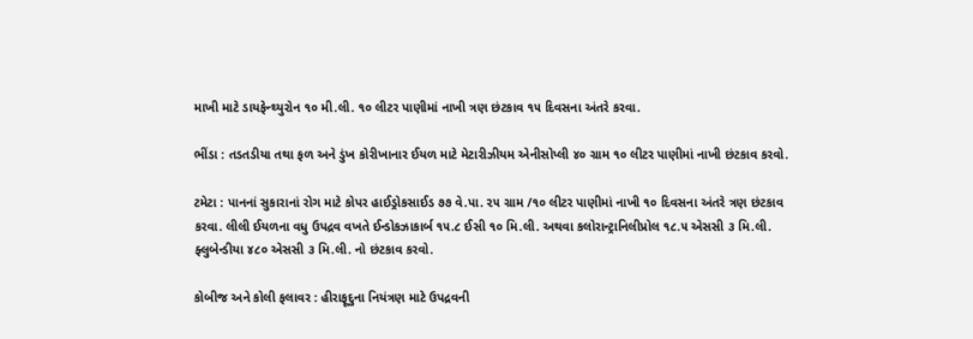માખી માટે ડાયફેન્થ્યુરોન ૧૦ મી.લી. ૧૦ લીટર પાણીમાં નાખી ત્રણ છંટકાવ ૧૫ દિવસના અંતરે કરવા.

ભીંડા : તડતડીયા તથા ફળ અને ડુંખ કોરીખાનાર ઈયળ માટે મેટારીઝીયમ એનીસોપ્લી ૪૦ ગ્રામ ૧૦ લીટર પાણીમાં નાખી છંટકાવ કરવો.

ટમેટા : પાનનાં સુકારાનાં રોગ માટે કોપર હાઈડ્રોકસાઈડ ૭૭ વે.પા. ૨૫ ગ્રામ /૧૦ લીટર પાણીમાં નાખી ૧૦ દિવસના અંતરે ત્રણ છંટકાવ કરવા. લીલી ઈયળના વધુ ઉપદ્રવ વખતે ઈન્ડોકઝાકાર્બ ૧૫.૮ ઈસી ૧૦ મિ.લી. અથવા કલોરાન્ટ્રાનિલીપ્રોલ ૧૮.૫ એસસી ૩ મિ.લી. ફ્લુબેન્ડીયા ૪૮૦ એસસી ૩ મિ.લી. નો છંટકાવ કરવો.

કોબીજ અને કોલી ફલાવર : હીરાફૂદુના નિયંત્રણ માટે ઉપદ્રવની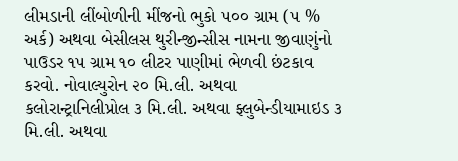લીમડાની લીંબોળીની મીંજનો ભુકો ૫૦૦ ગ્રામ (૫ % અર્ક) અથવા બેસીલસ થુરીન્જીન્સીસ નામના જીવાણુંનો પાઉડર ૧૫ ગ્રામ ૧૦ લીટર પાણીમાં ભેળવી છંટકાવ કરવો. નોવાલ્યુરોન ૨૦ મિ.લી. અથવા કલોરાન્ટ્રાનિલીપ્રોલ ૩ મિ.લી. અથવા ફ્લુબેન્ડીયામાઇડ ૩ મિ.લી. અથવા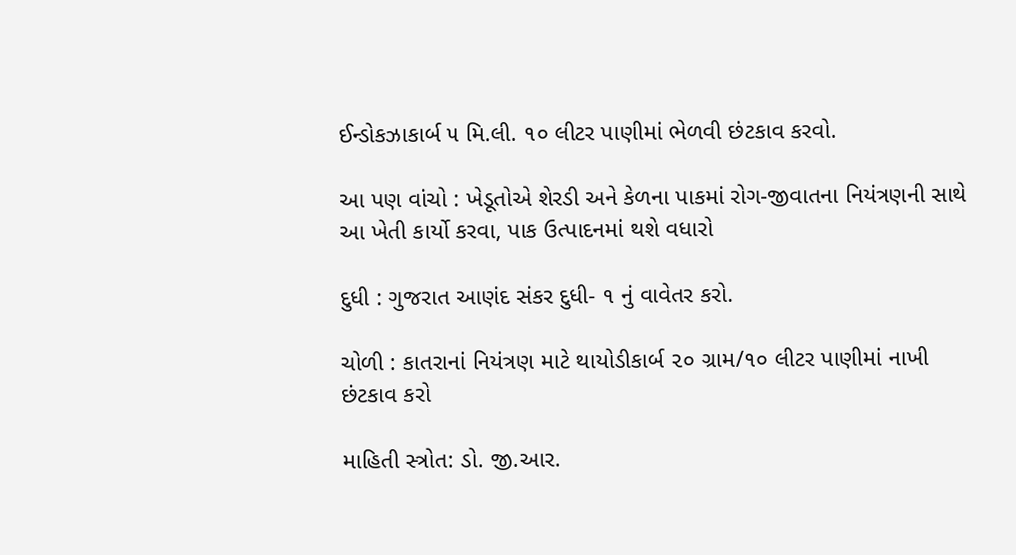ઈન્ડોકઝાકાર્બ ૫ મિ.લી. ૧૦ લીટર પાણીમાં ભેળવી છંટકાવ કરવો.

આ પણ વાંચો : ખેડૂતોએ શેરડી અને કેળના પાકમાં રોગ-જીવાતના નિયંત્રણની સાથે આ ખેતી કાર્યો કરવા, પાક ઉત્પાદનમાં થશે વધારો

દુધી : ગુજરાત આણંદ સંકર દુધી- ૧ નું વાવેતર કરો.

ચોળી : કાતરાનાં નિયંત્રણ માટે થાયોડીકાર્બ ૨૦ ગ્રામ/૧૦ લીટર પાણીમાં નાખી છંટકાવ કરો

માહિતી સ્ત્રોત: ડો. જી.આર.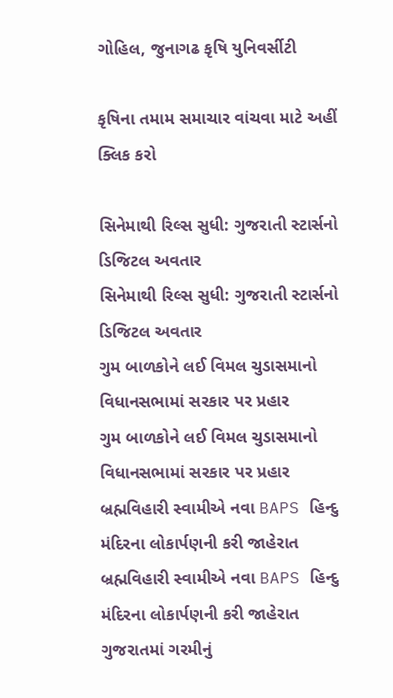ગોહિલ, જુનાગઢ કૃષિ યુનિવર્સીટી

કૃષિના તમામ સમાચાર વાંચવા માટે અહીં ક્લિક કરો

સિનેમાથી રિલ્સ સુધી: ગુજરાતી સ્ટાર્સનો ડિજિટલ અવતાર
સિનેમાથી રિલ્સ સુધી: ગુજરાતી સ્ટાર્સનો ડિજિટલ અવતાર
ગુમ બાળકોને લઈ વિમલ ચુડાસમાનો વિધાનસભામાં સરકાર પર પ્રહાર
ગુમ બાળકોને લઈ વિમલ ચુડાસમાનો વિધાનસભામાં સરકાર પર પ્રહાર
બ્રહ્મવિહારી સ્વામીએ નવા BAPS હિન્દુ મંદિરના લોકાર્પણની કરી જાહેરાત
બ્રહ્મવિહારી સ્વામીએ નવા BAPS હિન્દુ મંદિરના લોકાર્પણની કરી જાહેરાત
ગુજરાતમાં ગરમીનું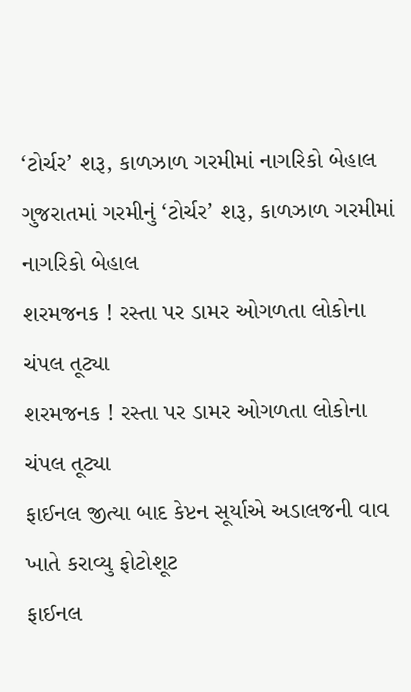‘ટોર્ચર’ શરૂ, કાળઝાળ ગરમીમાં નાગરિકો બેહાલ
ગુજરાતમાં ગરમીનું ‘ટોર્ચર’ શરૂ, કાળઝાળ ગરમીમાં નાગરિકો બેહાલ
શરમજનક ! રસ્તા પર ડામર ઓગળતા લોકોના ચંપલ તૂટ્યા
શરમજનક ! રસ્તા પર ડામર ઓગળતા લોકોના ચંપલ તૂટ્યા
ફાઈનલ જીત્યા બાદ કેપ્ટન સૂર્યાએ અડાલજની વાવ ખાતે કરાવ્યુ ફોટોશૂટ
ફાઈનલ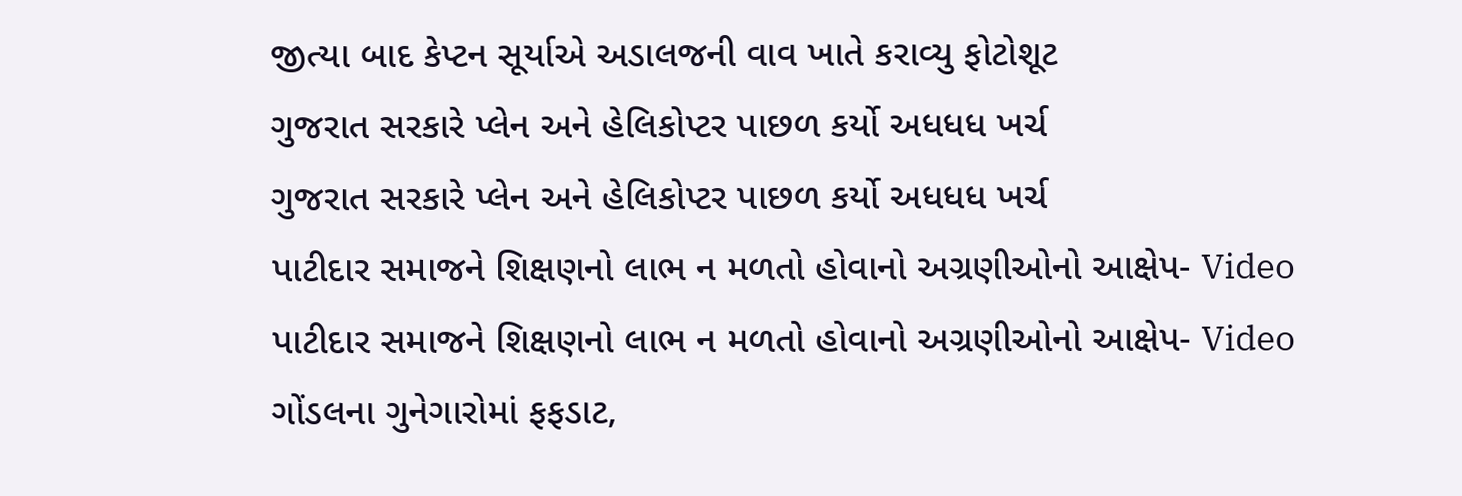જીત્યા બાદ કેપ્ટન સૂર્યાએ અડાલજની વાવ ખાતે કરાવ્યુ ફોટોશૂટ
ગુજરાત સરકારે પ્લેન અને હેલિકોપ્ટર પાછળ કર્યો અધધધ ખર્ચ
ગુજરાત સરકારે પ્લેન અને હેલિકોપ્ટર પાછળ કર્યો અધધધ ખર્ચ
પાટીદાર સમાજને શિક્ષણનો લાભ ન મળતો હોવાનો અગ્રણીઓનો આક્ષેપ- Video
પાટીદાર સમાજને શિક્ષણનો લાભ ન મળતો હોવાનો અગ્રણીઓનો આક્ષેપ- Video
ગોંડલના ગુનેગારોમાં ફફડાટ,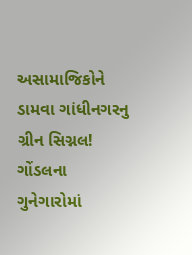અસામાજિકોને ડામવા ગાંધીનગરનુ ગ્રીન સિગ્નલ!
ગોંડલના ગુનેગારોમાં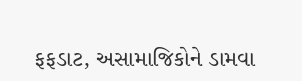ફફડાટ, અસામાજિકોને ડામવા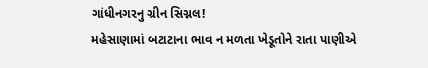ગાંધીનગરનુ ગ્રીન સિગ્નલ!
મહેસાણામાં બટાટાના ભાવ ન મળતા ખેડૂતોને રાતા પાણીએ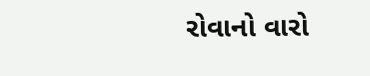રોવાનો વારો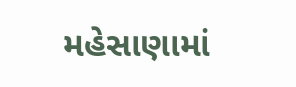મહેસાણામાં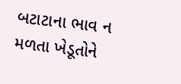બટાટાના ભાવ ન મળતા ખેડૂતોને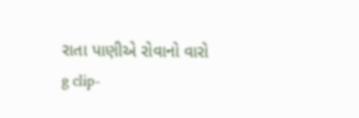રાતા પાણીએ રોવાનો વારો
g clip-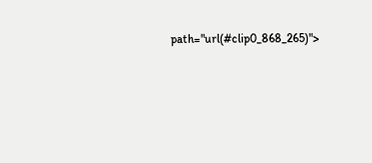path="url(#clip0_868_265)">